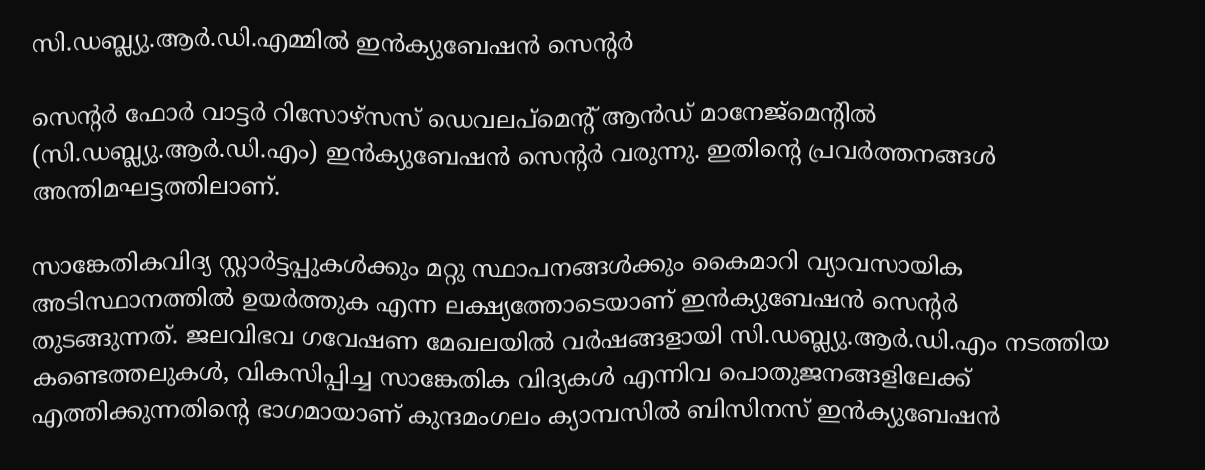സി.ഡബ്ല്യു.ആര്‍.ഡി.എമ്മില്‍ ഇന്‍ക്യുബേഷന്‍ സെന്റര്‍

സെന്റര്‍ ഫോര്‍ വാട്ടര്‍ റിസോഴ്സസ് ഡെവലപ്മെന്റ് ആന്‍ഡ് മാനേജ്മെന്റില്‍ (സി.ഡബ്ല്യു.ആര്‍.ഡി.എം) ഇന്‍ക്യുബേഷന്‍ സെന്റര്‍ വരുന്നു. ഇതിൻ്റെ പ്രവര്‍ത്തനങ്ങള്‍ അന്തിമഘട്ടത്തിലാണ്.

സാങ്കേതികവിദ്യ സ്റ്റാര്‍ട്ടപ്പുകള്‍ക്കും മറ്റു സ്ഥാപനങ്ങള്‍ക്കും കൈമാറി വ്യാവസായിക അടിസ്ഥാനത്തില്‍ ഉയര്‍ത്തുക എന്ന ലക്ഷ്യത്തോടെയാണ് ഇന്‍ക്യുബേഷന്‍ സെന്റര്‍ തുടങ്ങുന്നത്. ജലവിഭവ ഗവേഷണ മേഖലയില്‍ വര്‍ഷങ്ങളായി സി.ഡബ്ല്യു.ആര്‍.ഡി.എം നടത്തിയ കണ്ടെത്തലുകള്‍, വികസിപ്പിച്ച സാങ്കേതിക വിദ്യകള്‍ എന്നിവ പൊതുജനങ്ങളിലേക്ക് എത്തിക്കുന്നതിന്റെ ഭാഗമായാണ് കുന്ദമംഗലം ക്യാമ്പസില്‍ ബിസിനസ് ഇന്‍ക്യുബേഷന്‍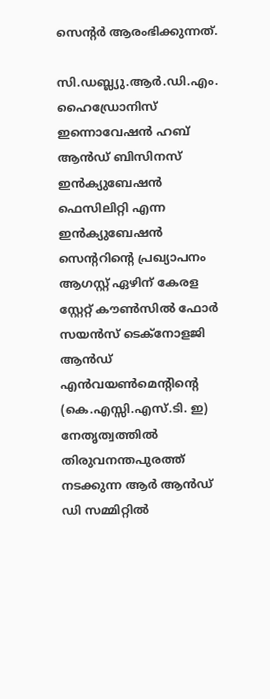സെന്റര്‍ ആരംഭിക്കുന്നത്.

സി.ഡബ്ല്യു.ആര്‍.ഡി.എം. ഹൈഡ്രോനിസ് ഇന്നൊവേഷന്‍ ഹബ് ആന്‍ഡ് ബിസിനസ് ഇന്‍ക്യുബേഷന്‍ ഫെസിലിറ്റി എന്ന ഇന്‍ക്യുബേഷന്‍ സെന്ററിന്റെ പ്രഖ്യാപനം  ആഗസ്റ്റ് ഏഴിന് കേരള സ്റ്റേറ്റ് കൗണ്‍സില്‍ ഫോര്‍ സയന്‍സ് ടെക്നോളജി ആന്‍ഡ് എന്‍വയണ്‍മെന്റിന്റെ (കെ.എസ്സി.എസ്.ടി. ഇ) നേതൃത്വത്തില്‍ തിരുവനന്തപുരത്ത് നടക്കുന്ന ആര്‍ ആന്‍ഡ് ഡി സമ്മിറ്റില്‍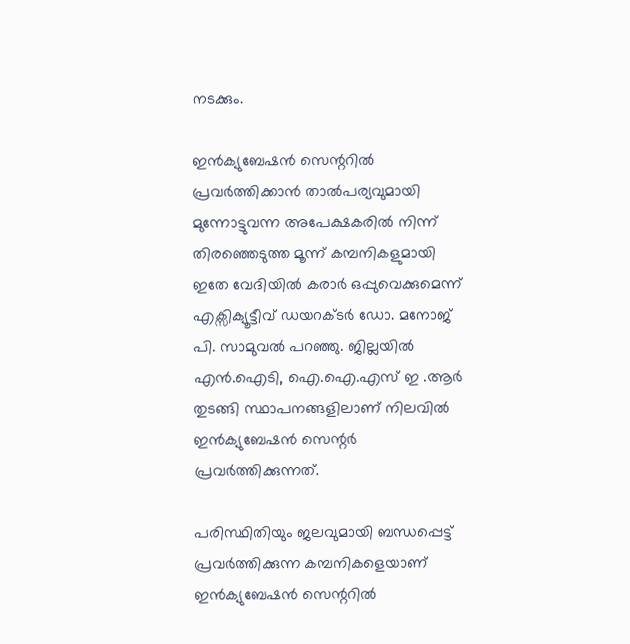നടക്കും.

ഇന്‍ക്യുബേഷന്‍ സെന്ററില്‍ പ്രവര്‍ത്തിക്കാന്‍ താല്‍പര്യവുമായി മുന്നോട്ടുവന്ന അപേക്ഷകരില്‍ നിന്ന് തിരഞ്ഞെടുത്ത മൂന്ന് കമ്പനികളുമായി ഇതേ വേദിയില്‍ കരാര്‍ ഒപ്പുവെക്കുമെന്ന് എക്സിക്യൂട്ടീവ് ഡയറക്ടര്‍ ഡോ. മനോജ് പി. സാമുവല്‍ പറഞ്ഞു. ജില്ലയില്‍ എന്‍.ഐടി, ഐ.ഐ.എസ് ഇ .ആര്‍ തുടങ്ങി സ്ഥാപനങ്ങളിലാണ് നിലവില്‍ ഇന്‍ക്യുബേഷന്‍ സെന്റര്‍ പ്രവര്‍ത്തിക്കുന്നത്.

പരിസ്ഥിതിയും ജലവുമായി ബന്ധപ്പെട്ട് പ്രവര്‍ത്തിക്കുന്ന കമ്പനികളെയാണ് ഇന്‍ക്യുബേഷന്‍ സെന്ററില്‍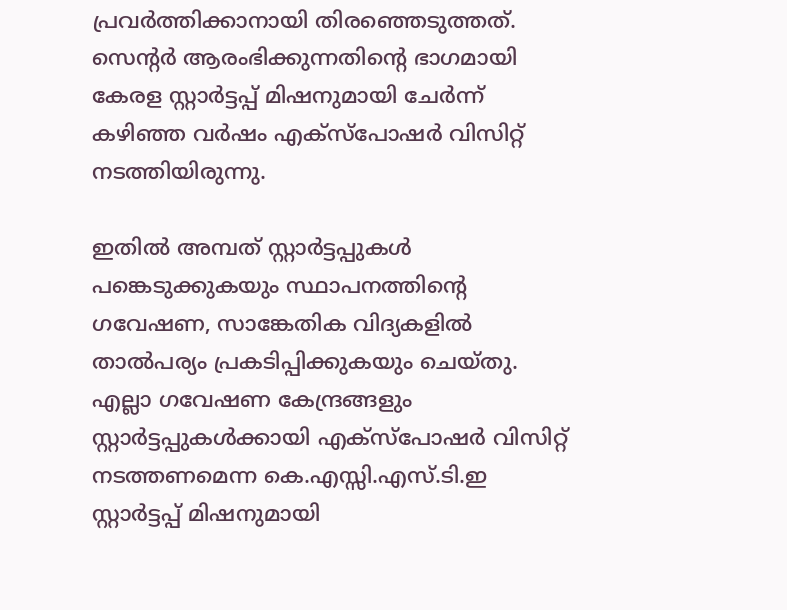പ്രവര്‍ത്തിക്കാനായി തിരഞ്ഞെടുത്തത്. സെന്റര്‍ ആരംഭിക്കുന്നതിന്റെ ഭാഗമായി കേരള സ്റ്റാര്‍ട്ടപ്പ് മിഷനുമായി ചേര്‍ന്ന് കഴിഞ്ഞ വര്‍ഷം എക്സ്‌പോഷര്‍ വിസിറ്റ് നടത്തിയിരുന്നു.

ഇതില്‍ അമ്പത് സ്റ്റാര്‍ട്ടപ്പുകള്‍ പങ്കെടുക്കുകയും സ്ഥാപനത്തിന്റെ ഗവേഷണ, സാങ്കേതിക വിദ്യകളില്‍ താല്‍പര്യം പ്രകടിപ്പിക്കുകയും ചെയ്തു. എല്ലാ ഗവേഷണ കേന്ദ്രങ്ങളും സ്റ്റാര്‍ട്ടപ്പുകള്‍ക്കായി എക്സ്‌പോഷര്‍ വിസിറ്റ് നടത്തണമെന്ന കെ.എസ്സി.എസ്.ടി.ഇ സ്റ്റാര്‍ട്ടപ്പ് മിഷനുമായി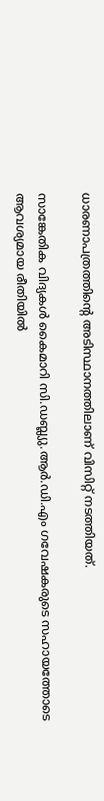ധാരണാപത്രത്തിന്റെ അടിസ്ഥാനത്തിലാണ് വിസിറ്റ് നടത്തിയത്.

സാങ്കേതിക വിദ്യകള്‍ കൈമാറി സി.ഡബ്ല്യു.ആര്‍.ഡി.എം ഗവേഷകരുടെ സഹായത്തോടെ  ആവശ്യമായ രീതിയില്‍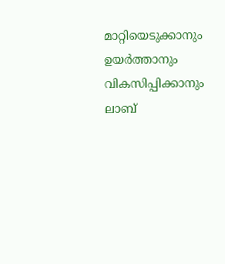മാറ്റിയെടുക്കാനും ഉയര്‍ത്താനും വികസിപ്പിക്കാനും ലാബ്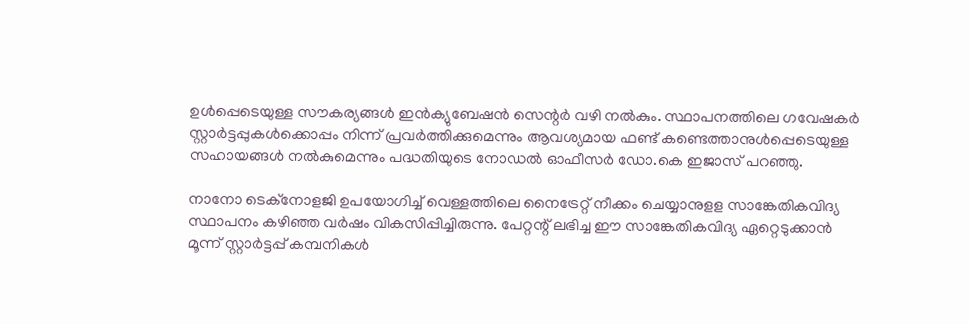ഉള്‍പ്പെടെയുള്ള സൗകര്യങ്ങള്‍ ഇന്‍ക്യുബേഷന്‍ സെന്റര്‍ വഴി നല്‍കും. സ്ഥാപനത്തിലെ ഗവേഷകര്‍ സ്റ്റാര്‍ട്ടപ്പുകള്‍ക്കൊപ്പം നിന്ന് പ്രവര്‍ത്തിക്കുമെന്നും ആവശ്യമായ ഫണ്ട് കണ്ടെത്താനുള്‍പ്പെടെയുള്ള സഹായങ്ങള്‍ നല്‍കുമെന്നും പദ്ധതിയുടെ നോഡല്‍ ഓഫീസര്‍ ഡോ.കെ ഇജാസ് പറഞ്ഞു.

നാനോ ടെക്നോളജി ഉപയോഗിച്ച് വെള്ളത്തിലെ നൈട്രേറ്റ് നീക്കം ചെയ്യാനുളള സാങ്കേതികവിദ്യ സ്ഥാപനം കഴിഞ്ഞ വര്‍ഷം വികസിപ്പിച്ചിരുന്നു. പേറ്റന്റ് ലഭിച്ച ഈ സാങ്കേതികവിദ്യ ഏറ്റെടുക്കാന്‍ മൂന്ന് സ്റ്റാര്‍ട്ടപ്പ് കമ്പനികള്‍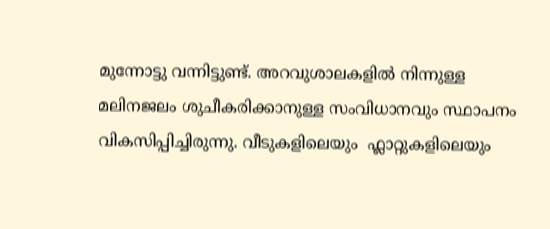മുന്നോട്ടു വന്നിട്ടുണ്ട്. അറവുശാലകളില്‍ നിന്നുള്ള മലിനജലം ശുചീകരിക്കാനുള്ള സംവിധാനവും സ്ഥാപനം വികസിപ്പിച്ചിരുന്നു. വീടുകളിലെയും  ഫ്ലാറ്റുകളിലെയും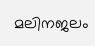മലിനജലം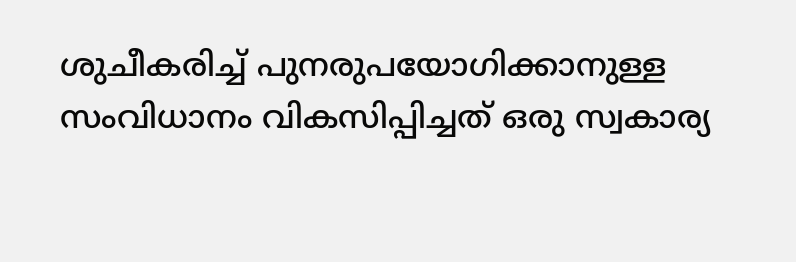ശുചീകരിച്ച് പുനരുപയോഗിക്കാനുള്ള സംവിധാനം വികസിപ്പിച്ചത് ഒരു സ്വകാര്യ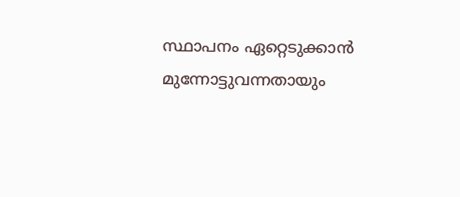സ്ഥാപനം ഏറ്റെടുക്കാന്‍ മുന്നോട്ടുവന്നതായും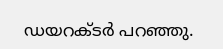ഡയറക്ടര്‍ പറഞ്ഞു.